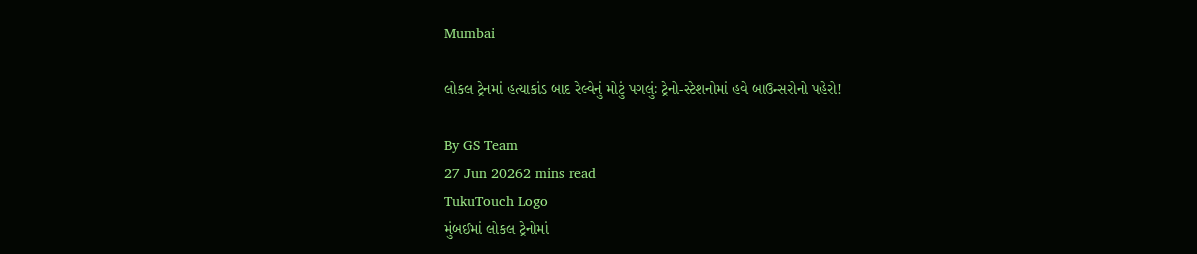Mumbai

લોકલ ટ્રેનમાં હત્યાકાંડ બાદ રેલ્વેનું મોટું પગલુંઃ ટ્રેનો-સ્ટેશનોમાં હવે બાઉન્સરોનો પહેરો!

By GS Team
27 Jun 20262 mins read
TukuTouch Logo
મુંબઈમાં લોકલ ટ્રેનોમાં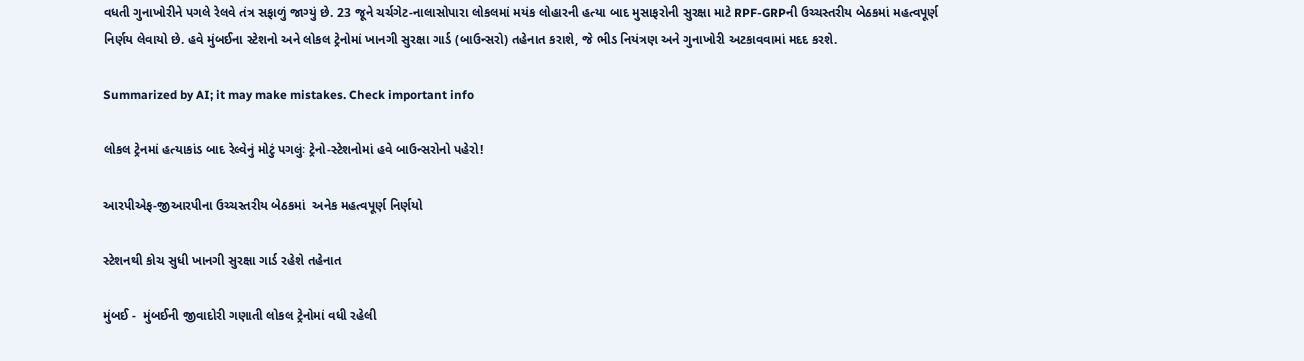વધતી ગુનાખોરીને પગલે રેલવે તંત્ર સફાળું જાગ્યું છે. 23 જૂને ચર્ચગેટ-નાલાસોપારા લોકલમાં મયંક લોહારની હત્યા બાદ મુસાફરોની સુરક્ષા માટે RPF-GRPની ઉચ્ચસ્તરીય બેઠકમાં મહત્વપૂર્ણ નિર્ણય લેવાયો છે. હવે મુંબઈના સ્ટેશનો અને લોકલ ટ્રેનોમાં ખાનગી સુરક્ષા ગાર્ડ (બાઉન્સરો) તહેનાત કરાશે, જે ભીડ નિયંત્રણ અને ગુનાખોરી અટકાવવામાં મદદ કરશે.

Summarized by AI; it may make mistakes. Check important info

લોકલ ટ્રેનમાં હત્યાકાંડ બાદ રેલ્વેનું મોટું પગલુંઃ ટ્રેનો-સ્ટેશનોમાં હવે બાઉન્સરોનો પહેરો!

આરપીએફ-જીઆરપીના ઉચ્ચસ્તરીય બેઠકમાં  અનેક મહત્વપૂર્ણ નિર્ણયો

સ્ટેશનથી કોચ સુધી ખાનગી સુરક્ષા ગાર્ડ રહેશે તહેનાત

મુંબઈ -  મુંબઈની જીવાદોરી ગણાતી લોકલ ટ્રેનોમાં વધી રહેલી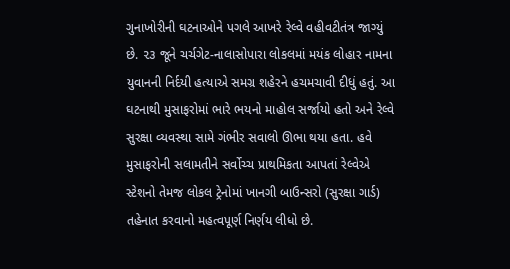ગુનાખોરીની ઘટનાઓને પગલે આખરે રેલ્વે વહીવટીતંત્ર જાગ્યું છે. ૨૩ જૂને ચર્ચગેટ-નાલાસોપારા લોકલમાં મયંક લોહાર નામના યુવાનની નિર્દયી હત્યાએ સમગ્ર શહેરને હચમચાવી દીધું હતું. આ ઘટનાથી મુસાફરોમાં ભારે ભયનો માહોલ સર્જાયો હતો અને રેલ્વે સુરક્ષા વ્યવસ્થા સામે ગંભીર સવાલો ઊભા થયા હતા. હવે મુસાફરોની સલામતીને સર્વોચ્ચ પ્રાથમિકતા આપતાં રેલ્વેએ સ્ટેશનો તેમજ લોકલ ટ્રેનોમાં ખાનગી બાઉન્સરો (સુરક્ષા ગાર્ડ) તહેનાત કરવાનો મહત્વપૂર્ણ નિર્ણય લીધો છે.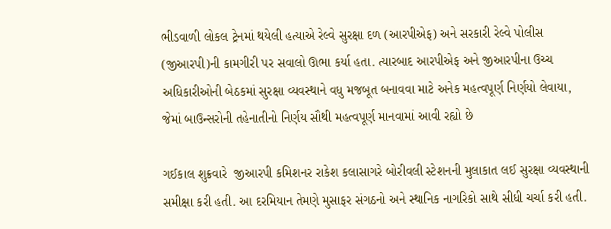ભીડવાળી લોકલ ટ્રેનમાં થયેલી હત્યાએ રેલ્વે સુરક્ષા દળ (આરપીએફ) અને સરકારી રેલ્વે પોલીસ (જીઆરપી)ની કામગીરી પર સવાલો ઊભા કર્યા હતા. ત્યારબાદ આરપીએફ અને જીઆરપીના ઉચ્ચ અધિકારીઓની બેઠકમાં સુરક્ષા વ્યવસ્થાને વધુ મજબૂત બનાવવા માટે અનેક મહત્વપૂર્ણ નિર્ણયો લેવાયા, જેમાં બાઉન્સરોની તહેનાતીનો નિર્ણય સૌથી મહત્વપૂર્ણ માનવામાં આવી રહ્યો છે

ગઈકાલ શુક્રવારે  જીઆરપી કમિશનર રાકેશ કલાસાગરે બોરીવલી સ્ટેશનની મુલાકાત લઈ સુરક્ષા વ્યવસ્થાની સમીક્ષા કરી હતી. આ દરમિયાન તેમણે મુસાફર સંગઠનો અને સ્થાનિક નાગરિકો સાથે સીધી ચર્ચા કરી હતી.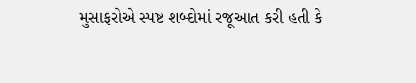મુસાફરોએ સ્પષ્ટ શબ્દોમાં રજૂઆત કરી હતી કે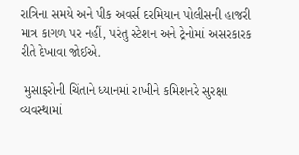રાત્રિના સમયે અને પીક અવર્સ દરમિયાન પોલીસની હાજરી માત્ર કાગળ પર નહીં, પરંતુ સ્ટેશન અને ટ્રેનોમાં અસરકારક રીતે દેખાવા જોઈએ.

 મુસાફરોની ચિંતાને ધ્યાનમાં રાખીને કમિશનરે સુરક્ષા વ્યવસ્થામાં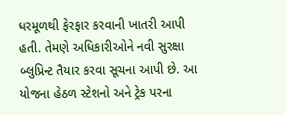ધરમૂળથી ફેરફાર કરવાની ખાતરી આપી હતી. તેમણે અધિકારીઓને નવી સુરક્ષા બ્લુપ્રિન્ટ તૈયાર કરવા સૂચના આપી છે. આ યોજના હેઠળ સ્ટેશનો અને ટ્રેક પરના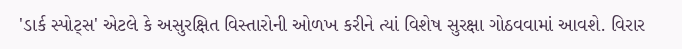'ડાર્ક સ્પોટ્સ' એટલે કે અસુરક્ષિત વિસ્તારોની ઓળખ કરીને ત્યાં વિશેષ સુરક્ષા ગોઠવવામાં આવશે. વિરાર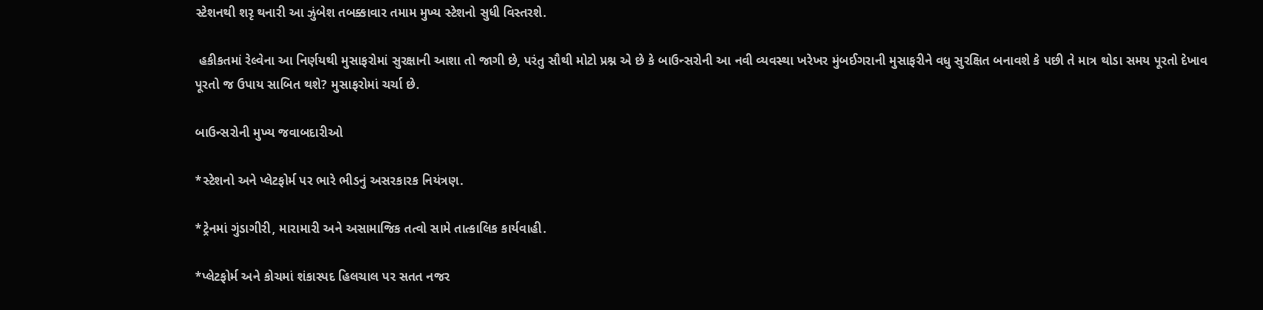સ્ટેશનથી શરૃ થનારી આ ઝુંબેશ તબક્કાવાર તમામ મુખ્ય સ્ટેશનો સુધી વિસ્તરશે.

 હકીકતમાં રેલ્વેના આ નિર્ણયથી મુસાફરોમાં સુરક્ષાની આશા તો જાગી છે, પરંતુ સૌથી મોટો પ્રશ્ન એ છે કે બાઉન્સરોની આ નવી વ્યવસ્થા ખરેખર મુંબઈગરાની મુસાફરીને વધુ સુરક્ષિત બનાવશે કે પછી તે માત્ર થોડા સમય પૂરતો દેખાવ પૂરતો જ ઉપાય સાબિત થશે? મુસાફરોમાં ચર્ચા છે.

બાઉન્સરોની મુખ્ય જવાબદારીઓ

*સ્ટેશનો અને પ્લેટફોર્મ પર ભારે ભીડનું અસરકારક નિયંત્રણ.

*ટ્રેનમાં ગુંડાગીરી, મારામારી અને અસામાજિક તત્વો સામે તાત્કાલિક કાર્યવાહી.

*પ્લેટફોર્મ અને કોચમાં શંકાસ્પદ હિલચાલ પર સતત નજર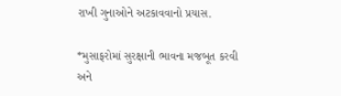રાખી ગુનાઓને અટકાવવાનો પ્રયાસ.

*મુસાફરોમાં સુરક્ષાની ભાવના મજબૂત કરવી અને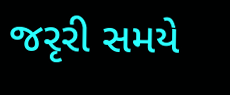જરૃરી સમયે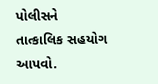પોલીસને તાત્કાલિક સહયોગ આપવો.